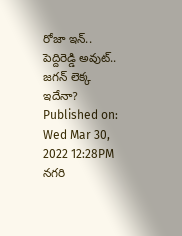రోజా ఇన్.. పెద్దిరెడ్డి అవుట్.. జగన్ లెక్క ఇదేనా?
Published on: Wed Mar 30, 2022 12:28PM
నగరి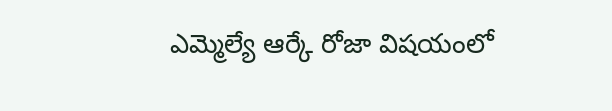ఎమ్మెల్యే ఆర్కే రోజా విషయంలో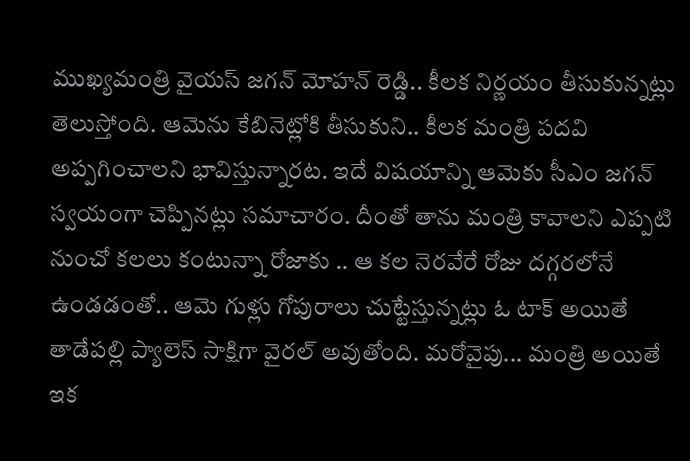ముఖ్యమంత్రి వైయస్ జగన్ మోహన్ రెడ్డి.. కీలక నిర్ణయం తీసుకున్నట్లు తెలుస్తోంది. ఆమెను కేబినెట్లోకి తీసుకుని.. కీలక మంత్రి పదవి అప్పగించాలని భావిస్తున్నారట. ఇదే విషయాన్ని ఆమెకు సీఎం జగన్ స్వయంగా చెప్పినట్లు సమాచారం. దీంతో తాను మంత్రి కావాలని ఎప్పటి నుంచో కలలు కంటున్నా రోజాకు .. ఆ కల నెరవేరే రోజు దగ్గరలోనే ఉండడంతో.. ఆమె గుళ్లు గోపురాలు చుట్టేస్తున్నట్లు ఓ టాక్ అయితే తాడేపల్లి ప్యాలెస్ సాక్షిగా వైరల్ అవుతోంది. మరోవైపు... మంత్రి అయితే ఇక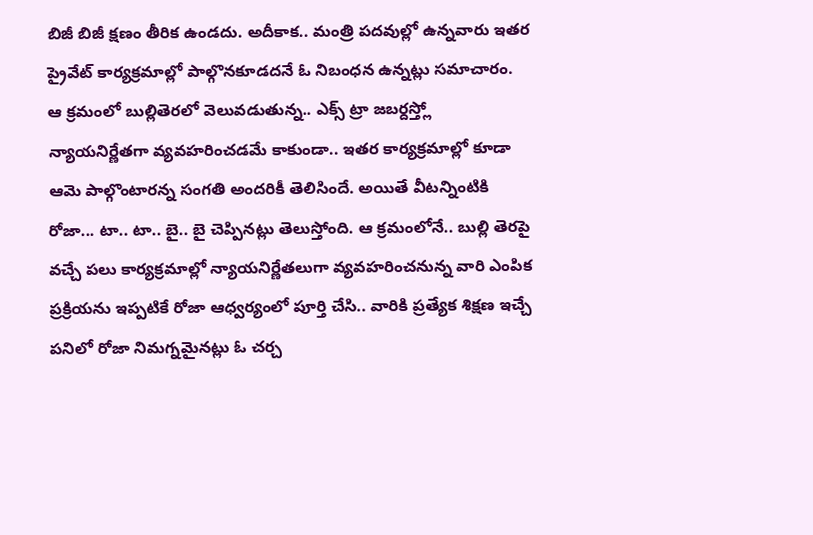బిజీ బిజీ క్షణం తీరిక ఉండదు. అదీకాక.. మంత్రి పదవుల్లో ఉన్నవారు ఇతర ప్రైవేట్ కార్యక్రమాల్లో పాల్గొనకూడదనే ఓ నిబంధన ఉన్నట్లు సమాచారం.
ఆ క్రమంలో బుల్లితెరలో వెలువడుతున్న.. ఎక్స్ ట్రా జబర్దస్త్లో న్యాయనిర్ణేతగా వ్యవహరించడమే కాకుండా.. ఇతర కార్యక్రమాల్లో కూడా ఆమె పాల్గొంటారన్న సంగతి అందరికీ తెలిసిందే. అయితే వీటన్నింటికి రోజా... టా.. టా.. బై.. బై చెప్పినట్లు తెలుస్తోంది. ఆ క్రమంలోనే.. బుల్లి తెరపై వచ్చే పలు కార్యక్రమాల్లో న్యాయనిర్ణేతలుగా వ్యవహరించనున్న వారి ఎంపిక ప్రక్రియను ఇప్పటికే రోజా ఆధ్వర్యంలో పూర్తి చేసి.. వారికి ప్రత్యేక శిక్షణ ఇచ్చే పనిలో రోజా నిమగ్నమైనట్లు ఓ చర్చ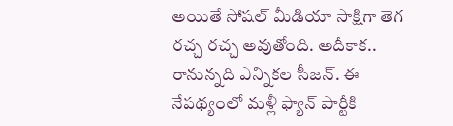అయితే సోషల్ మీడియా సాక్షిగా తెగ రచ్చ రచ్చ అవుతోంది. అదీకాక.. రానున్నది ఎన్నికల సీజన్. ఈ నేపథ్యంలో మళ్లీ ఫ్యాన్ పార్టీకి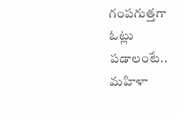గంపగుత్తగా ఓట్లు పడాలంటే.. మహిళా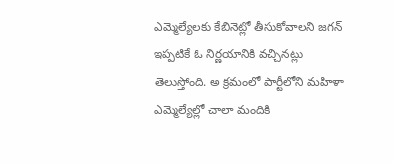ఎమ్మెల్యేలకు కేబినెట్లో తీసుకోవాలని జగన్ ఇప్పటికే ఓ నిర్ణయానికి వచ్చినట్లు తెలుస్తోంది. అ క్రమంలో పార్టీలోని మహిళా ఎమ్మెల్యేల్లో చాలా మందికి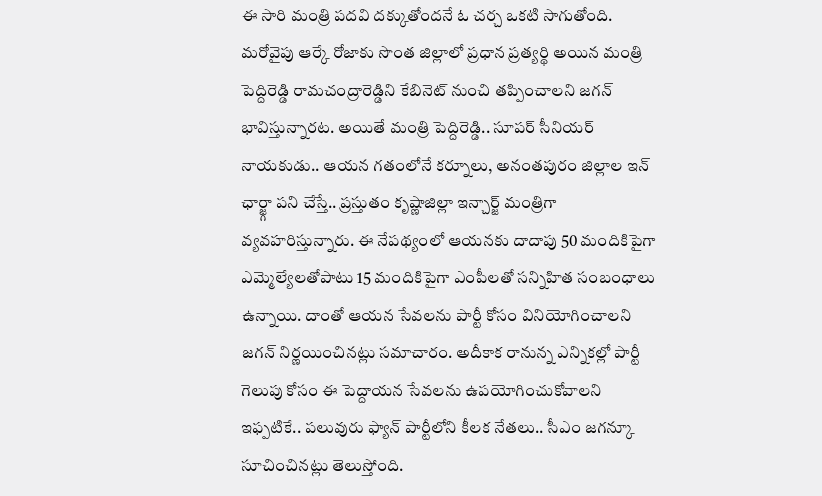ఈ సారి మంత్రి పదవి దక్కుతోందనే ఓ చర్చ ఒకటి సాగుతోంది.
మరోవైపు ఆర్కే రోజాకు సొంత జిల్లాలో ప్రధాన ప్రత్యర్థి అయిన మంత్రి పెద్దిరెడ్డి రామచంద్రారెడ్డిని కేబినెట్ నుంచి తప్పించాలని జగన్ భావిస్తున్నారట. అయితే మంత్రి పెద్దిరెడ్డి.. సూపర్ సీనియర్ నాయకుడు.. ఆయన గతంలోనే కర్నూలు, అనంతపురం జిల్లాల ఇన్ ఛార్జ్గా పని చేస్తే.. ప్రస్తుతం కృష్ణాజిల్లా ఇన్చార్జ్ మంత్రిగా వ్యవహరిస్తున్నారు. ఈ నేపథ్యంలో ఆయనకు దాదాపు 50 మందికిపైగా ఎమ్మెల్యేలతోపాటు 15 మందికిపైగా ఎంపీలతో సన్నిహిత సంబంధాలు ఉన్నాయి. దాంతో ఆయన సేవలను పార్టీ కోసం వినియోగించాలని జగన్ నిర్ణయించినట్లు సమాచారం. అదీకాక రానున్న ఎన్నికల్లో పార్టీ గెలుపు కోసం ఈ పెద్దాయన సేవలను ఉపయోగించుకోవాలని ఇఫ్పటికే.. పలువురు ఫ్యాన్ పార్టీలోని కీలక నేతలు.. సీఎం జగన్కూ సూచించినట్లు తెలుస్తోంది.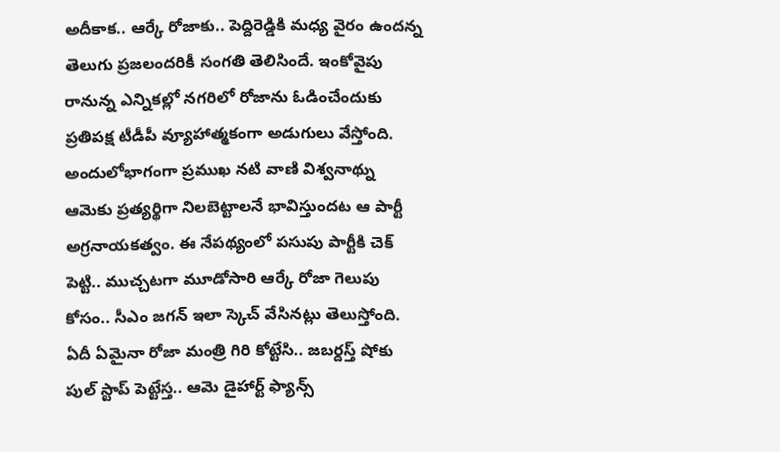అదీకాక.. ఆర్కే రోజాకు.. పెద్దిరెడ్డికి మధ్య వైరం ఉందన్న తెలుగు ప్రజలందరికీ సంగతి తెలిసిందే. ఇంకోవైపు రానున్న ఎన్నికల్లో నగరిలో రోజాను ఓడించేందుకు ప్రతిపక్ష టీడీపీ వ్యూహాత్మకంగా అడుగులు వేస్తోంది. అందులోభాగంగా ప్రముఖ నటి వాణి విశ్వనాథ్ను ఆమెకు ప్రత్యర్థిగా నిలబెట్టాలనే భావిస్తుందట ఆ పార్టీ అగ్రనాయకత్వం. ఈ నేపథ్యంలో పసుపు పార్టీకి చెక్ పెట్టి.. ముచ్చటగా మూడోసారి ఆర్కే రోజా గెలుపు కోసం.. సీఎం జగన్ ఇలా స్కెచ్ వేసినట్లు తెలుస్తోంది. ఏదీ ఏమైనా రోజా మంత్రి గిరి కోట్టేసి.. జబర్దస్త్ షోకు పుల్ స్టాప్ పెట్టేస్త.. ఆమె డైహార్ట్ ఫ్యాన్స్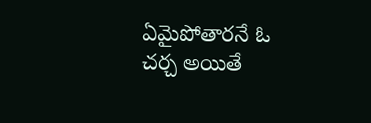ఏమైపోతారనే ఓ చర్చ అయితే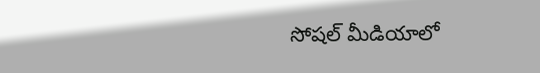సోషల్ మీడియాలో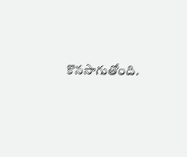కొనసాగుతోంది.